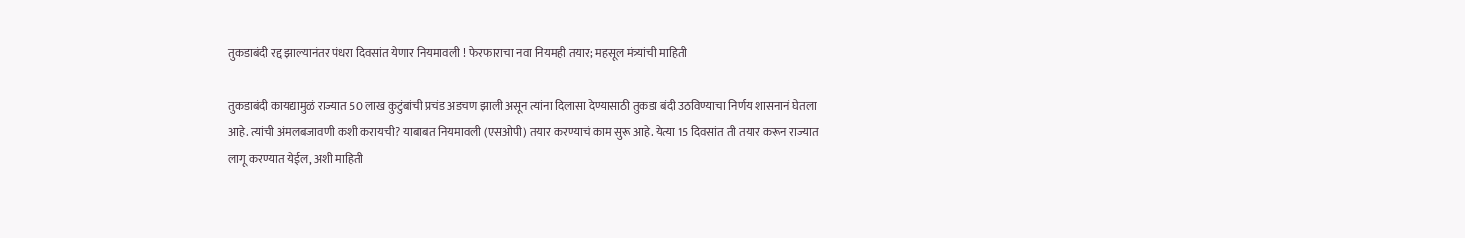तुकडाबंदी रद्द झाल्यानंतर पंधरा दिवसांत येणार नियमावली ! फेरफाराचा नवा नियमही तयार; महसूल मंत्र्यांची माहिती

तुकडाबंदी कायद्यामुळं राज्यात 50 लाख कुटुंबांची प्रचंड अडचण झाली असून त्यांना दिलासा देण्यासाठी तुकडा बंदी उठविण्याचा निर्णय शासनानं घेतला आहे. त्यांची अंमलबजावणी कशी करायची? याबाबत नियमावली (एसओपी) तयार करण्याचं काम सुरू आहे. येत्या 15 दिवसांत ती तयार करून राज्यात लागू करण्यात येईल, अशी माहिती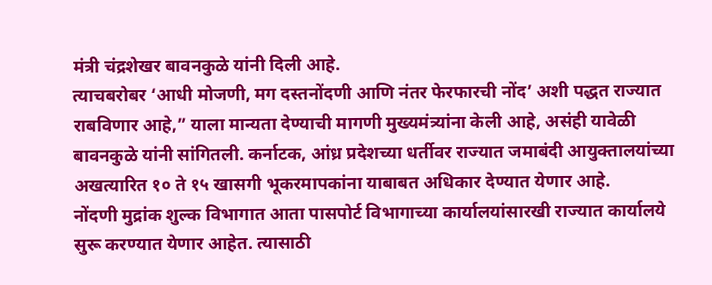मंत्री चंद्रशेखर बावनकुळे यांनी दिली आहे.
त्याचबरोबर ‘आधी मोजणी, मग दस्तनोंदणी आणि नंतर फेरफारची नोंद’ अशी पद्धत राज्यात राबविणार आहे,” याला मान्यता देण्याची मागणी मुख्यमंत्र्यांना केली आहे, असंही यावेळी बावनकुळे यांनी सांगितली. कर्नाटक, आंध्र प्रदेशच्या धर्तीवर राज्यात जमाबंदी आयुक्तालयांच्या अखत्यारित १० ते १५ खासगी भूकरमापकांना याबाबत अधिकार देण्यात येणार आहे.
नोंदणी मुद्रांक शुल्क विभागात आता पासपोर्ट विभागाच्या कार्यालयांसारखी राज्यात कार्यालये सुरू करण्यात येणार आहेत. त्यासाठी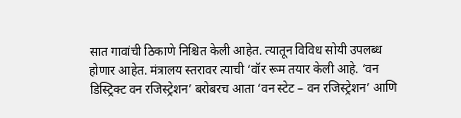सात गावांची ठिकाणे निश्चित केली आहेत. त्यातून विविध सोयी उपलब्ध होणार आहेत. मंत्रालय स्तरावर त्याची ‘वॉर रूम तयार केली आहे. ‘वन डिस्ट्रिक्ट वन रजिस्ट्रेशन’ बरोबरच आता ‘वन स्टेट – वन रजिस्ट्रेशन’ आणि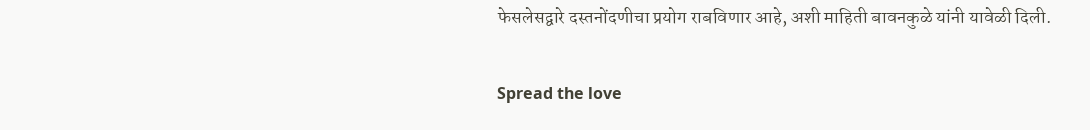फेसलेसद्वारे दस्तनोंदणीचा प्रयोग राबविणार आहे, अशी माहिती बावनकुळे यांनी यावेळी दिली.

Spread the love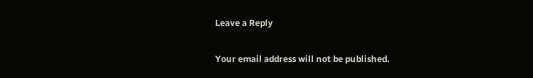Leave a Reply

Your email address will not be published.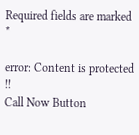Required fields are marked *

error: Content is protected !!
Call Now Button